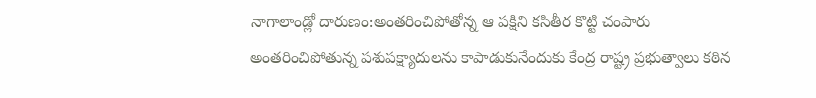నాగాలాండ్లో దారుణం:అంతరించిపోతోన్న ఆ పక్షిని కసితీర కొట్టి చంపారు
అంతరించిపోతున్న పశుపక్ష్యాదులను కాపాడుకునేందుకు కేంద్ర రాష్ట్ర ప్రభుత్వాలు కఠిన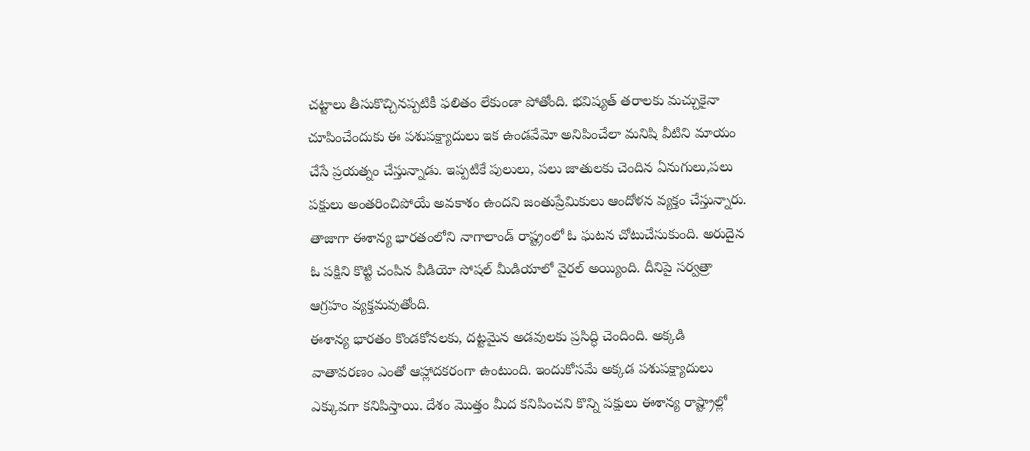చట్టాలు తీసుకొచ్చినప్పటికీ ఫలితం లేకుండా పోతోంది. భవిష్యత్ తరాలకు మచ్చుకైనా చూపించేందుకు ఈ పశుపక్ష్యాదులు ఇక ఉండవేమో అనిపించేలా మనిషి వీటిని మాయం చేసే ప్రయత్నం చేస్తున్నాడు. ఇప్పటికే పులులు, పలు జాతులకు చెందిన ఏనుగులు,పలు పక్షులు అంతరించిపోయే అవకాశం ఉందని జంతుప్రేమికులు ఆందోళన వ్యక్తం చేస్తున్నారు. తాజాగా ఈశాన్య భారతంలోని నాగాలాండ్ రాష్ట్రంలో ఓ ఘటన చోటుచేసుకుంది. అరుదైన ఓ పక్షిని కొట్టి చంపిన వీడియో సోషల్ మీడియాలో వైరల్ అయ్యింది. దీనిపై సర్వత్రా ఆగ్రహం వ్యక్తమవుతోంది.
ఈశాన్య భారతం కొండకోనలకు, దట్టమైన అడవులకు ప్రసిద్ధి చెందింది. అక్కడి వాతావరణం ఎంతో ఆహ్లాదకరంగా ఉంటుంది. ఇందుకోసమే అక్కడ పశుపక్ష్యాదులు ఎక్కువగా కనిపిస్తాయి. దేశం మొత్తం మీద కనిపించని కొన్ని పక్షులు ఈశాన్య రాష్ట్రాల్లో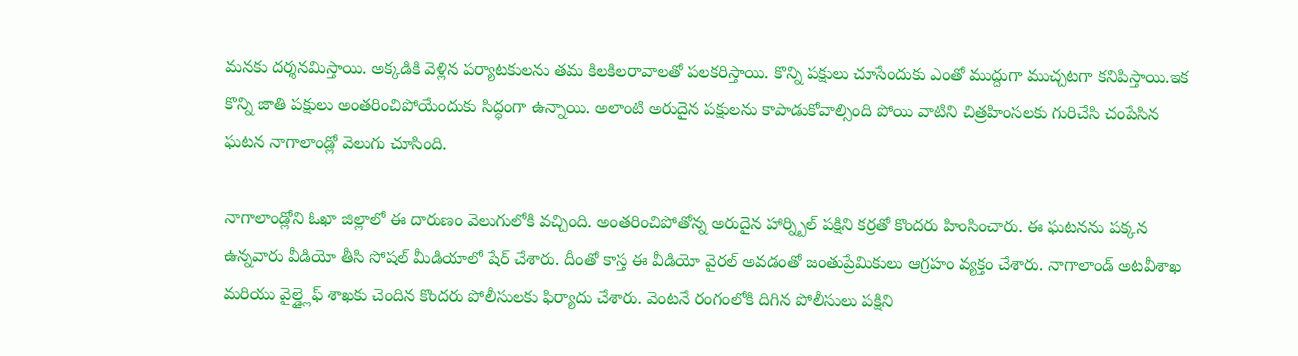మనకు దర్శనమిస్తాయి. అక్కడికి వెళ్లిన పర్యాటకులను తమ కిలకిలరావాలతో పలకరిస్తాయి. కొన్ని పక్షులు చూసేందుకు ఎంతో ముద్దుగా ముచ్చటగా కనిపిస్తాయి.ఇక కొన్ని జాతి పక్షులు అంతరించిపోయేందుకు సిద్ధంగా ఉన్నాయి. అలాంటి అరుదైన పక్షులను కాపాడుకోవాల్సింది పోయి వాటిని చిత్రహింసలకు గురిచేసి చంపేసిన ఘటన నాగాలాండ్లో వెలుగు చూసింది.

నాగాలాండ్లోని ఓఖా జిల్లాలో ఈ దారుణం వెలుగులోకి వచ్చింది. అంతరించిపోతోన్న అరుదైన హార్న్బిల్ పక్షిని కర్రతో కొందరు హింసించారు. ఈ ఘటనను పక్కన ఉన్నవారు వీడియో తీసి సోషల్ మీడియాలో షేర్ చేశారు. దీంతో కాస్త ఈ వీడియో వైరల్ అవడంతో జంతుప్రేమికులు ఆగ్రహం వ్యక్తం చేశారు. నాగాలాండ్ అటవీశాఖ మరియు వైల్డ్లైఫ్ శాఖకు చెందిన కొందరు పోలీసులకు ఫిర్యాదు చేశారు. వెంటనే రంగంలోకి దిగిన పోలీసులు పక్షిని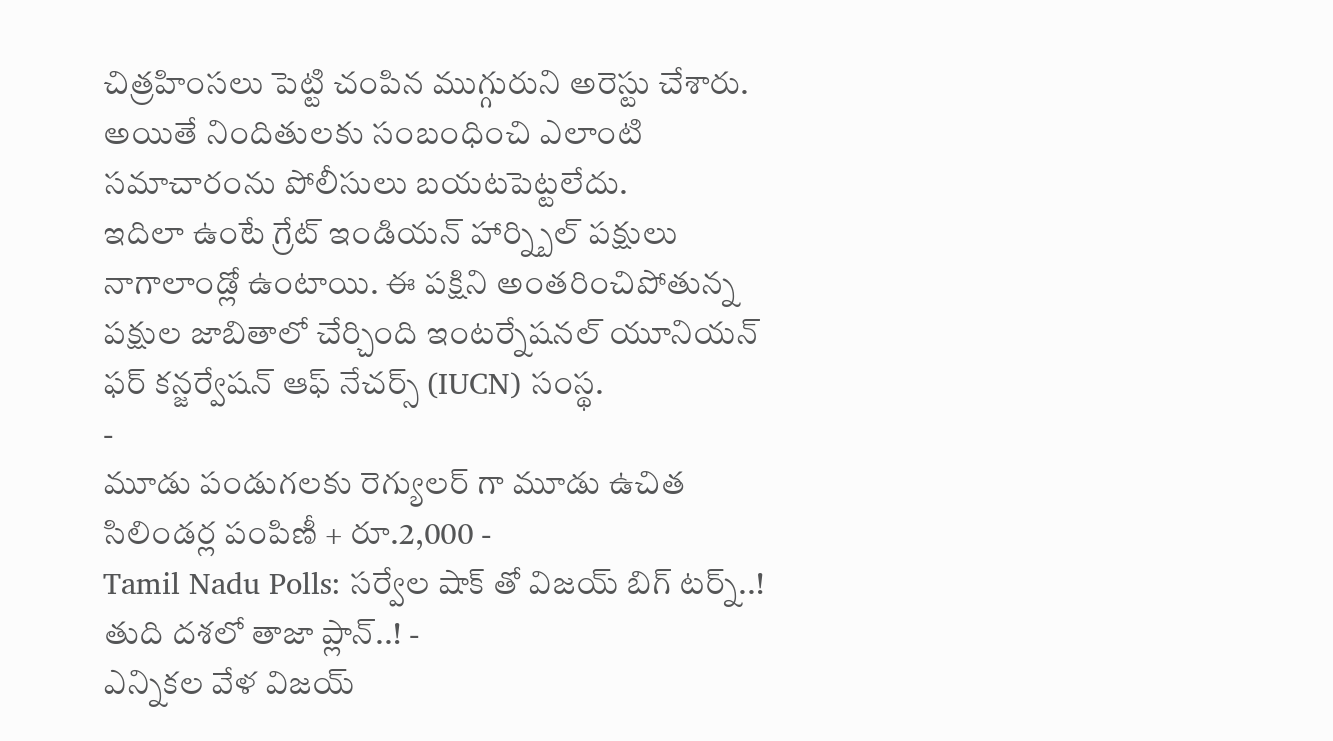చిత్రహింసలు పెట్టి చంపిన ముగ్గురుని అరెస్టు చేశారు. అయితే నిందితులకు సంబంధించి ఎలాంటి సమాచారంను పోలీసులు బయటపెట్టలేదు.
ఇదిలా ఉంటే గ్రేట్ ఇండియన్ హార్న్బిల్ పక్షులు నాగాలాండ్లో ఉంటాయి. ఈ పక్షిని అంతరించిపోతున్న పక్షుల జాబితాలో చేర్చింది ఇంటర్నేషనల్ యూనియన్ ఫర్ కన్జర్వేషన్ ఆఫ్ నేచర్స్ (IUCN) సంస్థ.
-
మూడు పండుగలకు రెగ్యులర్ గా మూడు ఉచిత సిలిండర్ల పంపిణీ + రూ.2,000 -
Tamil Nadu Polls: సర్వేల షాక్ తో విజయ్ బిగ్ టర్న్..! తుది దశలో తాజా ప్లాన్..! -
ఎన్నికల వేళ విజయ్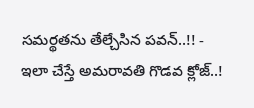సమర్థతను తేల్చేసిన పవన్..!! -
ఇలా చేస్తే అమరావతి గొడవ క్లోజ్..!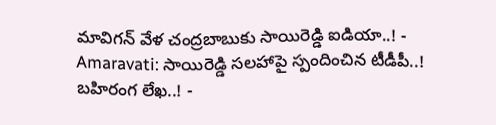మావిగన్ వేళ చంద్రబాబుకు సాయిరెడ్డి ఐడియా..! -
Amaravati: సాయిరెడ్డి సలహాపై స్పందించిన టీడీపీ..! బహిరంగ లేఖ..! -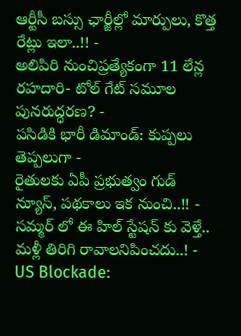ఆర్టీసీ బస్సు ఛార్జీల్లో మార్పులు, కొత్త రేట్లు ఇలా..!! -
అలిపిరి నుంచిప్రత్యేకంగా 11 లేన్ల రహదారి- టోల్ గేట్ సమూల పునరుద్ధరణ? -
పసిడికి భారీ డిమాండ్: కుప్పలు తెప్పలుగా -
రైతులకు ఏపీ ప్రభుత్వం గుడ్ న్యూస్, పథకాలు ఇక నుంచి..!! -
సమ్మర్ లో ఈ హిల్ స్టేషన్ కు వెళ్తే.. మళ్లీ తిరిగి రావాలనిపించదు..! -
US Blockade: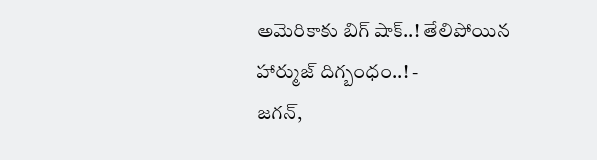అమెరికాకు బిగ్ షాక్..! తేలిపోయిన హార్ముజ్ దిగ్బంధం..! -
జగన్,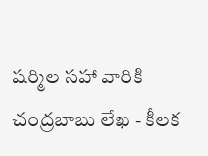షర్మిల సహా వారికి చంద్రబాబు లేఖ - కీలక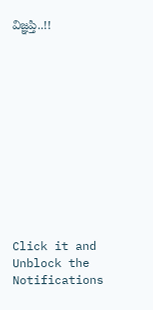విజ్ఞప్తి..!!












Click it and Unblock the Notifications